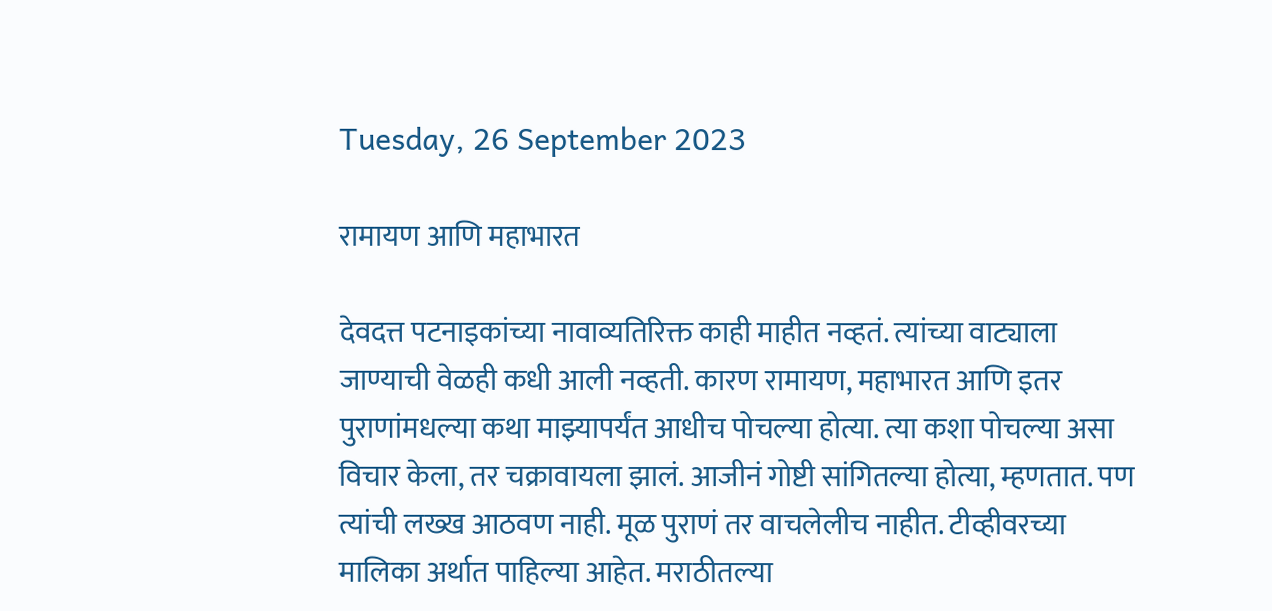Tuesday, 26 September 2023

रामायण आणि महाभारत

देवदत्त पटनाइकांच्या नावाव्यतिरिक्त काही माहीत नव्हतं. त्यांच्या वाट्याला जाण्याची वेळही कधी आली नव्हती. कारण रामायण, महाभारत आणि इतर पुराणांमधल्या कथा माझ्यापर्यंत आधीच पोचल्या होत्या. त्या कशा पोचल्या असा विचार केला, तर चक्रावायला झालं. आजीनं गोष्टी सांगितल्या होत्या, म्हणतात. पण त्यांची लख्ख आठवण नाही. मूळ पुराणं तर वाचलेलीच नाहीत. टीव्हीवरच्या मालिका अर्थात पाहिल्या आहेत. मराठीतल्या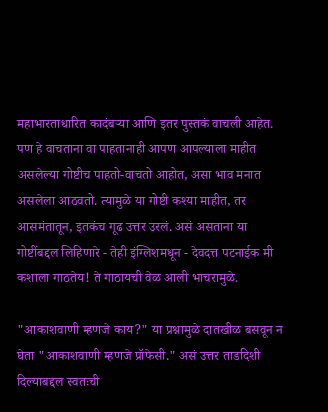महाभारताधारित कादंबर्‍या आणि इतर पुस्तकं वाचली आहेत. पण हे वाचताना वा पाहतानाही आपण आपल्याला माहीत असलेल्या गोष्टीच पाहतो-वाचतो आहोत, असा भाव मनात असलेला आठवतो. त्यामुळे या गोष्टी कश्या माहीत, तर आसमंतातून, इतकंच गूढ उत्तर उरलं. असं असताना या गोष्टींबद्दल लिहिणारे - तेही इंग्लिशमधून - देवदत्त पटनाईक मी कशाला गाठतेय! ते गाठायची वेळ आली भाचरामुळे.

"आकाशवाणी म्हणजे काय?" या प्रश्नामुळे दातखीळ बसवून न घेता "आकाशवाणी म्हणजे प्रॉफेसी." असं उत्तर ताडदिशी दिल्याबद्दल स्वतःची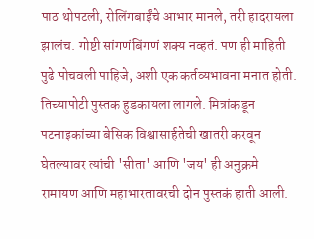पाठ थोपटली, रोलिंगबाईंचे आभार मानले, तरी हादरायला झालंच. गोष्टी सांगणंबिंगणं शक्य नव्हतं. पण ही माहिती पुढे पोचवली पाहिजे, अशी एक कर्तव्यभावना मनात होती. तिच्यापोटी पुस्तक हुडकायला लागले. मित्रांकडून पटनाइकांच्या बेसिक विश्वासार्हतेची खातरी करवून घेतल्यावर त्यांची 'सीता' आणि 'जय' ही अनुक्रमे रामायण आणि महाभारतावरची दोन पुस्तकं हाती आली.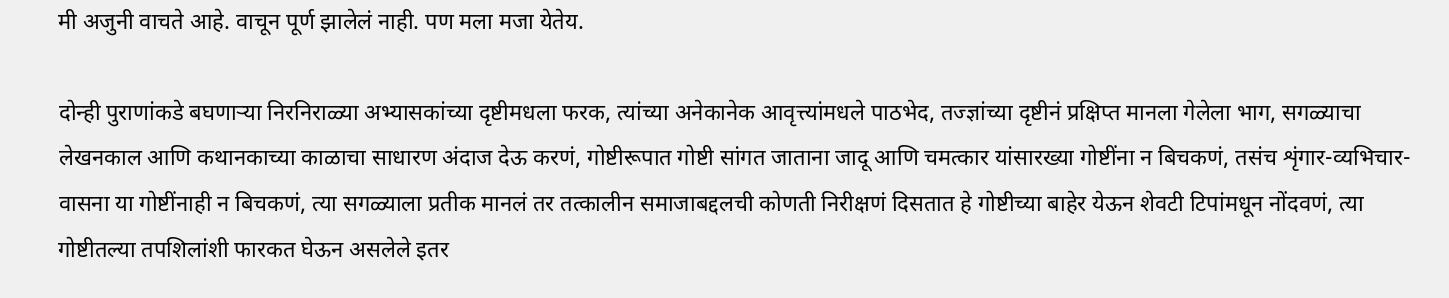मी अजुनी वाचते आहे. वाचून पूर्ण झालेलं नाही. पण मला मजा येतेय.

दोन्ही पुराणांकडे बघणार्‍या निरनिराळ्या अभ्यासकांच्या दृष्टीमधला फरक, त्यांच्या अनेकानेक आवृत्त्यांमधले पाठभेद, तज्ज्ञांच्या दृष्टीनं प्रक्षिप्त मानला गेलेला भाग, सगळ्याचा लेखनकाल आणि कथानकाच्या काळाचा साधारण अंदाज देऊ करणं, गोष्टीरूपात गोष्टी सांगत जाताना जादू आणि चमत्कार यांसारख्या गोष्टींना न बिचकणं, तसंच शृंगार-व्यभिचार-वासना या गोष्टींनाही न बिचकणं, त्या सगळ्याला प्रतीक मानलं तर तत्कालीन समाजाबद्दलची कोणती निरीक्षणं दिसतात हे गोष्टीच्या बाहेर येऊन शेवटी टिपांमधून नोंदवणं, त्या गोष्टीतल्या तपशिलांशी फारकत घेऊन असलेले इतर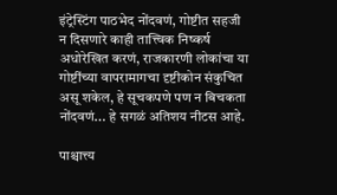इंट्रेस्टिंग पाठभेद नोंदवणं, गोष्टीत सहजी न दिसणारे काही तात्त्विक निष्कर्ष अधोरेखित करणं, राजकारणी लोकांचा या गोष्टींच्या वापरामागचा दृष्टीकोन संकुचित असू शकेल, हे सूचकपणे पण न बिचकता नोंदवणं... हे सगळं अतिशय नीटस आहे.

पाश्चात्त्य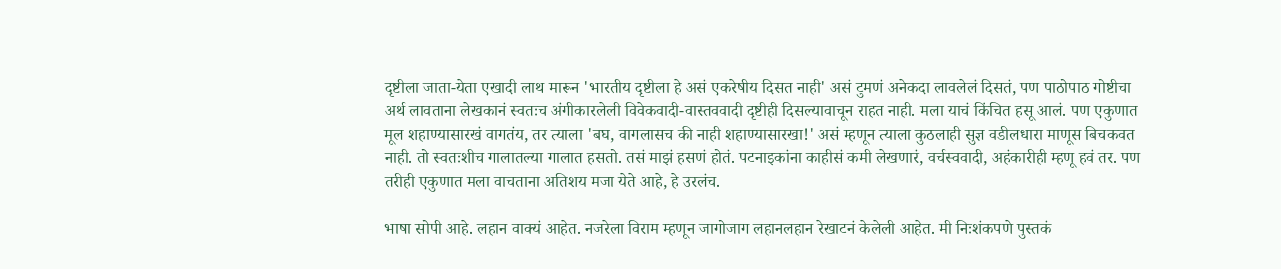दृष्टीला जाता-येता एखादी लाथ मारून 'भारतीय दृष्टीला हे असं एकरेषीय दिसत नाही' असं टुमणं अनेकदा लावलेलं दिसतं, पण पाठोपाठ गोष्टीचा अर्थ लावताना लेखकानं स्वतःच अंगीकारलेली विवेकवादी-वास्तववादी दृष्टीही दिसल्यावाचून राहत नाही. मला याचं किंचित हसू आलं. पण एकुणात मूल शहाण्यासारखं वागतंय, तर त्याला 'बघ, वागलासच की नाही शहाण्यासारखा!' असं म्हणून त्याला कुठलाही सुज्ञ वडीलधारा माणूस बिचकवत नाही. तो स्वतःशीच गालातल्या गालात हसतो. तसं माझं हसणं होतं. पटनाइकांना काहीसं कमी लेखणारं, वर्चस्ववादी, अहंकारीही म्हणू हवं तर. पण तरीही एकुणात मला वाचताना अतिशय मजा येते आहे, हे उरलंच.

भाषा सोपी आहे. लहान वाक्यं आहेत. नजरेला विराम म्हणून जागोजाग लहानलहान रेखाटनं केलेली आहेत. मी निःशंकपणे पुस्तकं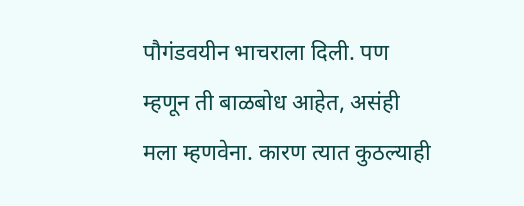पौगंडवयीन भाचराला दिली. पण म्हणून ती बाळबोध आहेत, असंही मला म्हणवेना. कारण त्यात कुठल्याही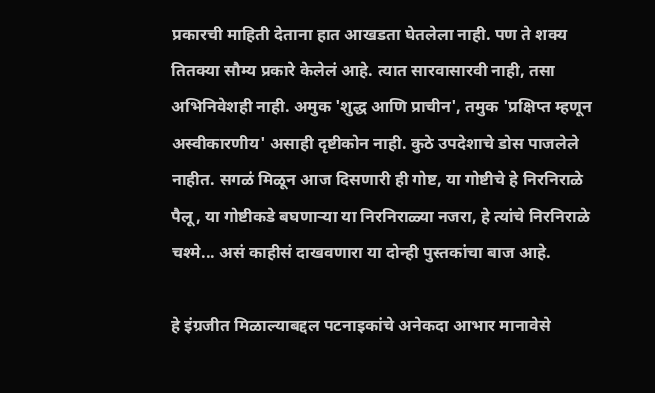प्रकारची माहिती देताना हात आखडता घेतलेला नाही. पण ते शक्य तितक्या सौम्य प्रकारे केलेलं आहे. त्यात सारवासारवी नाही, तसा अभिनिवेशही नाही. अमुक 'शुद्ध आणि प्राचीन', तमुक 'प्रक्षिप्त म्हणून अस्वीकारणीय' असाही दृष्टीकोन नाही. कुठे उपदेशाचे डोस पाजलेले नाहीत. सगळं मिळून आज दिसणारी ही गोष्ट, या गोष्टीचे हे निरनिराळे पैलू, या गोष्टीकडे बघणार्‍या या निरनिराळ्या नजरा, हे त्यांचे निरनिराळे चश्मे... असं काहीसं दाखवणारा या दोन्ही पुस्तकांचा बाज आहे.

हे इंग्रजीत मिळाल्याबद्दल पटनाइकांचे अनेकदा आभार मानावेसे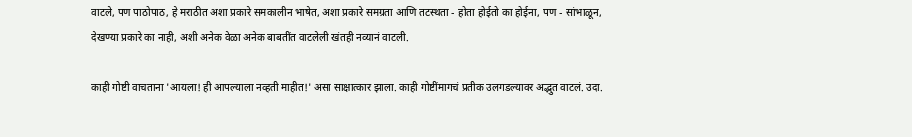वाटले, पण पाठोपाठ, हे मराठीत अशा प्रकारे समकालीन भाषेत, अशा प्रकारे समग्रता आणि तटस्थता - होता होईतो का होईना, पण - सांभाळून, देखण्या प्रकारे का नाही, अशी अनेक वेळा अनेक बाबतींत वाटलेली खंतही नव्यानं वाटली.

काही गोष्टी वाचताना 'आयला! ही आपल्याला नव्हती माहीत!' असा साक्षात्कार झाला. काही गोष्टींमागचं प्रतीक उलगडल्यावर अद्भुत वाटलं. उदा.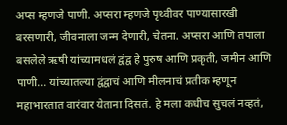अप्स म्हणजे पाणी. अप्सरा म्हणजे पृथ्वीवर पाण्यासारखी बरसणारी, जीवनाला जन्म देणारी, चेतना. अप्सरा आणि तपाला बसलेले ऋषी यांच्यामधलं द्वंद्व हे पुरुष आणि प्रकृती, जमीन आणि पाणी... यांच्यातल्या द्वंद्वाचं आणि मीलनाचं प्रतीक म्हणून महाभारतात वारंवार येताना दिसतं. हे मला कधीच सुचलं नव्हतं,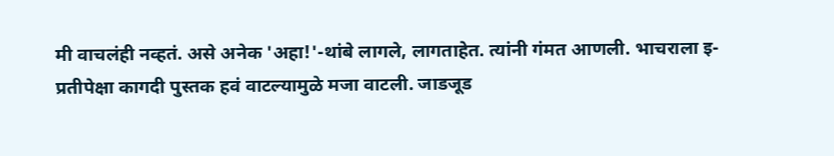मी वाचलंही नव्हतं. असे अनेक 'अहा!'-थांबे लागले, लागताहेत. त्यांनी गंमत आणली. भाचराला इ-प्रतीपेक्षा कागदी पुस्तक हवं वाटल्यामुळे मजा वाटली. जाडजूड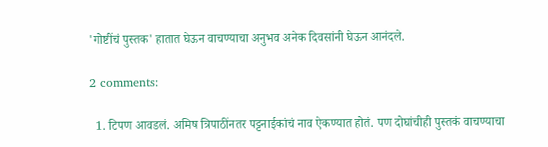'गोष्टींचं पुस्तक' हातात घेऊन वाचण्याचा अनुभव अनेक दिवसांनी घेऊन आनंदले.

2 comments:

  1. टिपण आवडलं. अमिष त्रिपाठींनतर पट्टनाईकांचं नाव ऐकण्यात होतं. पण दोघांचीही पुस्तकं वाचण्याचा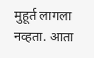मुहूर्त लागला नव्हता. आता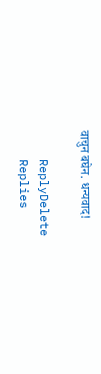वाचुन बघेन. धन्यवाद!

    ReplyDelete
    Replies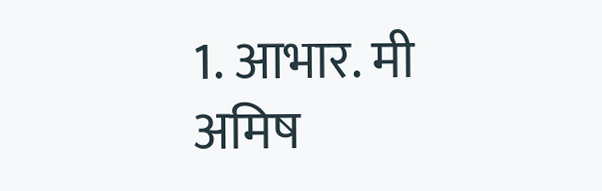1. आभार. मी अमिष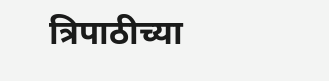त्रिपाठीच्या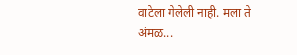वाटेला गेलेली नाही. मला ते अंमळ...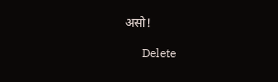असो!

      Delete